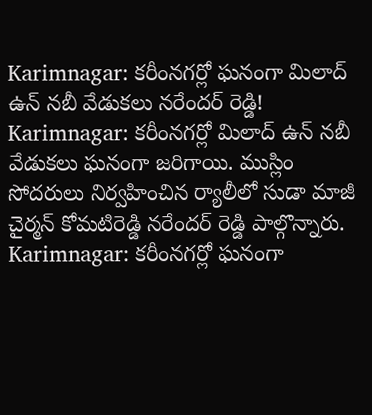Karimnagar: కరీంనగర్లో ఘనంగా మిలాద్ ఉన్ నబీ వేడుకలు నరేందర్ రెడ్డి!
Karimnagar: కరీంనగర్లో మిలాద్ ఉన్ నబీ వేడుకలు ఘనంగా జరిగాయి. ముస్లిం సోదరులు నిర్వహించిన ర్యాలీలో సుడా మాజీ చైర్మన్ కోమటిరెడ్డి నరేందర్ రెడ్డి పాల్గొన్నారు.
Karimnagar: కరీంనగర్లో ఘనంగా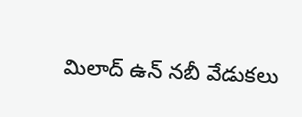మిలాద్ ఉన్ నబీ వేడుకలు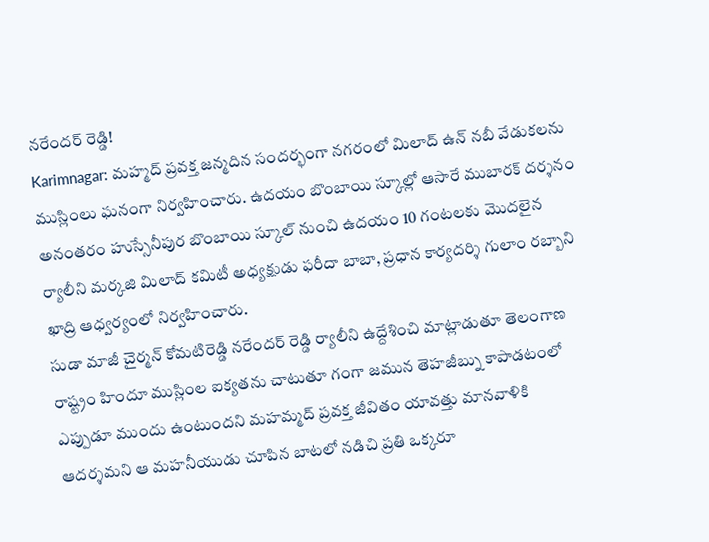నరేందర్ రెడ్డి!
Karimnagar: మహ్మద్ ప్రవక్త జన్మదిన సందర్భంగా నగరంలో మిలాద్ ఉన్ నబీ వేడుకలను ముస్లింలు ఘనంగా నిర్వహించారు. ఉదయం బొంబాయి స్కూల్లో ఆసారే ముబారక్ దర్శనం అనంతరం హుస్సేనీపుర బొంబాయి స్కూల్ నుంచి ఉదయం 10 గంటలకు మొదలైన ర్యాలీని మర్కజి మిలాద్ కమిటీ అధ్యక్షుడు ఫరీదా బాబా, ప్రధాన కార్యదర్శి గులాం రబ్బాని ఖాద్రి ఆధ్వర్యంలో నిర్వహించారు.
సుడా మాజీ చైర్మన్ కోమటిరెడ్డి నరేందర్ రెడ్డి ర్యాలీని ఉద్దేశించి మాట్లాడుతూ తెలంగాణ రాష్ట్రం హిందూ ముస్లింల ఐక్యతను చాటుతూ గంగా జమున తెహజీబ్ను కాపాడటంలో ఎప్పుడూ ముందు ఉంటుందని మహమ్మద్ ప్రవక్త జీవితం యావత్తు మానవాళికి ఆదర్శమని ఆ మహనీయుడు చూపిన బాటలో నడిచి ప్రతి ఒక్కరూ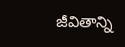జీవితాన్ని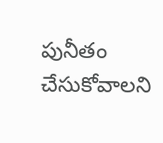పునీతం చేసుకోవాలని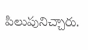పిలుపునిచ్చారు.